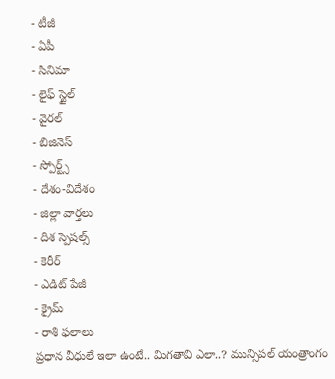- టీజీ
- ఏపీ
- సినిమా
- లైఫ్ స్టైల్
- వైరల్
- బిజినెస్
- స్పోర్ట్స్
- దేశం-విదేశం
- జిల్లా వార్తలు
- దిశ స్పెషల్స్
- కెరీర్
- ఎడిట్ పేజీ
- క్రైమ్
- రాశి ఫలాలు
ప్రధాన వీధులే ఇలా ఉంటే.. మిగతావి ఎలా..? మున్సిపల్ యంత్రాంగం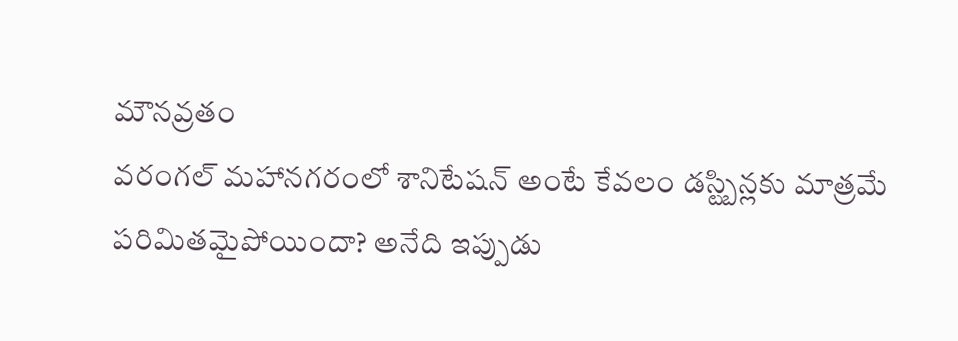మౌనవ్రతం
వరంగల్ మహానగరంలో శానిటేషన్ అంటే కేవలం డస్ట్బిన్లకు మాత్రమే పరిమితమైపోయిందా? అనేది ఇప్పుడు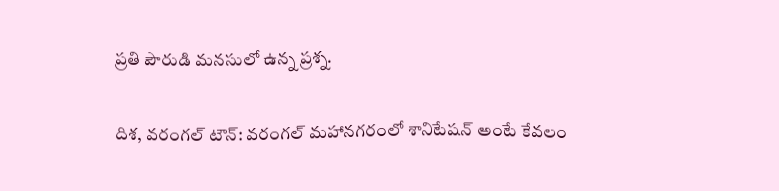ప్రతి పౌరుడి మనసులో ఉన్న ప్రశ్న.

దిశ, వరంగల్ టౌన్: వరంగల్ మహానగరంలో శానిటేషన్ అంటే కేవలం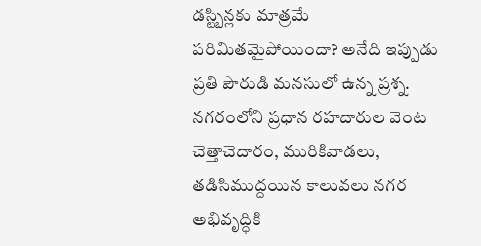డస్ట్బిన్లకు మాత్రమే పరిమితమైపోయిందా? అనేది ఇప్పుడు ప్రతి పౌరుడి మనసులో ఉన్న ప్రశ్న. నగరంలోని ప్రధాన రహదారుల వెంట చెత్తాచెదారం, మురికివాడలు, తడిసిముద్దయిన కాలువలు నగర అభివృద్ధికి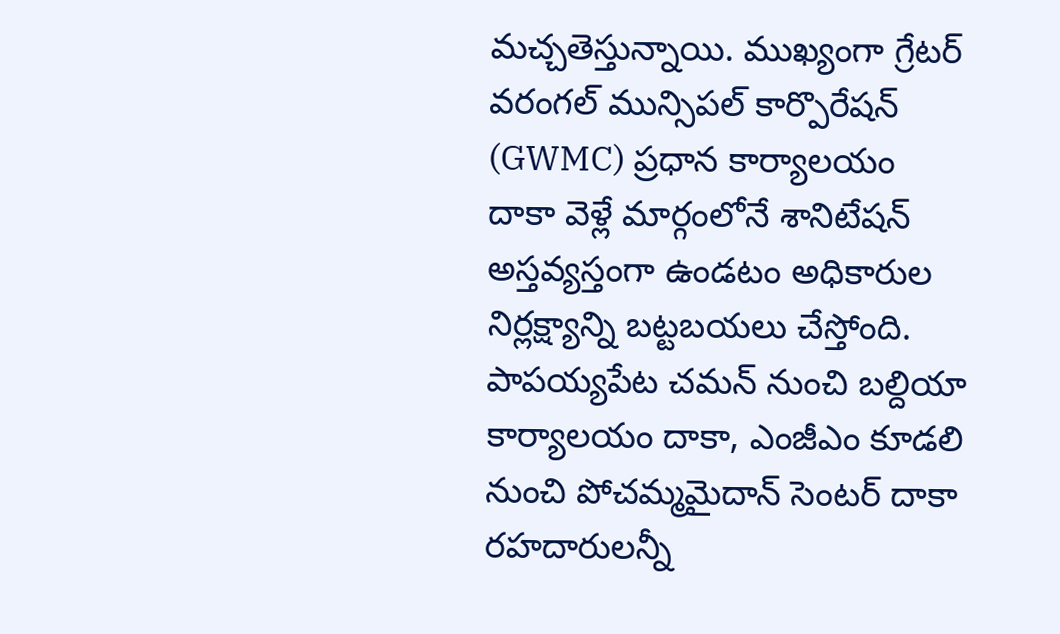మచ్చతెస్తున్నాయి. ముఖ్యంగా గ్రేటర్ వరంగల్ మున్సిపల్ కార్పొరేషన్ (GWMC) ప్రధాన కార్యాలయం దాకా వెళ్లే మార్గంలోనే శానిటేషన్ అస్తవ్యస్తంగా ఉండటం అధికారుల నిర్లక్ష్యాన్ని బట్టబయలు చేస్తోంది.
పాపయ్యపేట చమన్ నుంచి బల్దియా కార్యాలయం దాకా, ఎంజీఎం కూడలి నుంచి పోచమ్మమైదాన్ సెంటర్ దాకా రహదారులన్నీ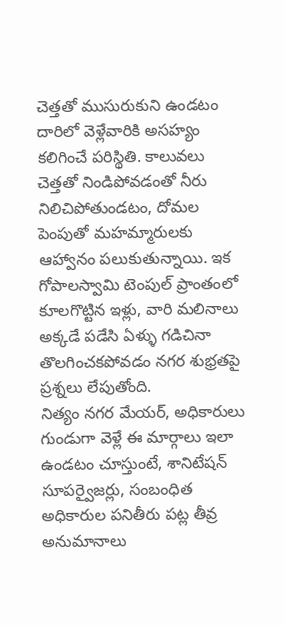చెత్తతో ముసురుకుని ఉండటం దారిలో వెళ్లేవారికి అసహ్యం కలిగించే పరిస్థితి. కాలువలు చెత్తతో నిండిపోవడంతో నీరు నిలిచిపోతుండటం, దోమల పెంపుతో మహమ్మారులకు ఆహ్వానం పలుకుతున్నాయి. ఇక గోపాలస్వామి టెంపుల్ ప్రాంతంలో కూలగొట్టిన ఇళ్లు, వారి మలినాలు అక్కడే పడేసి ఏళ్ళు గడిచినా తొలగించకపోవడం నగర శుభ్రతపై ప్రశ్నలు లేపుతోంది.
నిత్యం నగర మేయర్, అధికారులు గుండుగా వెళ్లే ఈ మార్గాలు ఇలా ఉండటం చూస్తుంటే, శానిటేషన్ సూపర్వైజర్లు, సంబంధిత అధికారుల పనితీరు పట్ల తీవ్ర అనుమానాలు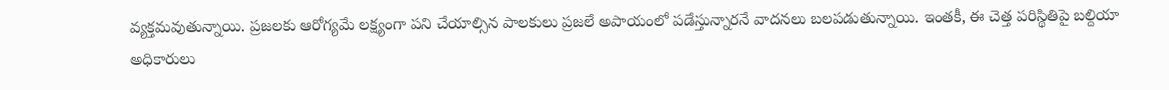వ్యక్తమవుతున్నాయి. ప్రజలకు ఆరోగ్యమే లక్ష్యంగా పని చేయాల్సిన పాలకులు ప్రజలే అపాయంలో పడేస్తున్నారనే వాదనలు బలపడుతున్నాయి. ఇంతకీ, ఈ చెత్త పరిస్థితిపై బల్దియా అధికారులు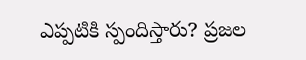ఎప్పటికి స్పందిస్తారు? ప్రజల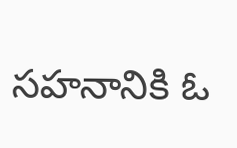సహనానికి ఓ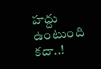హద్దు ఉంటుంది కదా..!